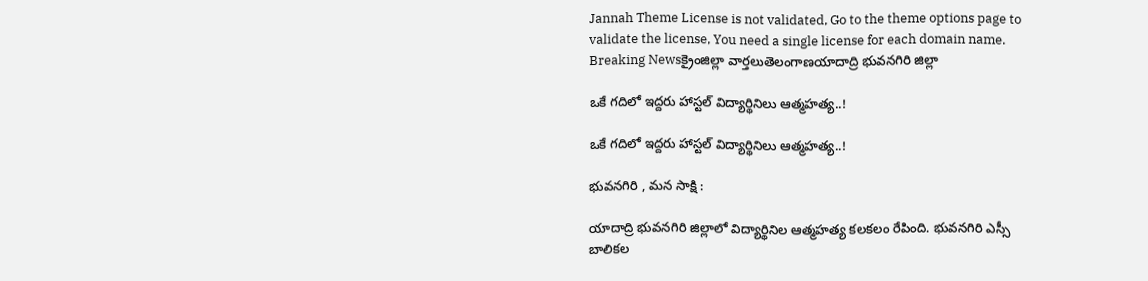Jannah Theme License is not validated, Go to the theme options page to validate the license, You need a single license for each domain name.
Breaking Newsక్రైంజిల్లా వార్తలుతెలంగాణయాదాద్రి భువనగిరి జిల్లా

ఒకే గదిలో ఇద్దరు హాస్టల్ విద్యార్థినిలు ఆత్మహత్య..!

ఒకే గదిలో ఇద్దరు హాస్టల్ విద్యార్థినిలు ఆత్మహత్య..!

భువనగిరి , మన సాక్షి :

యాదాద్రి భువనగిరి జిల్లాలో విద్యార్థినిల ఆత్మహత్య కలకలం రేపింది. భువనగిరి ఎస్సీ బాలికల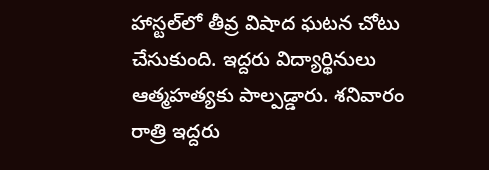హాస్టల్‌లో తీవ్ర విషాద ఘటన చోటు చేసుకుంది. ఇద్దరు విద్యార్థినులు ఆత్మహత్యకు పాల్పడ్డారు. శనివారం రాత్రి ఇద్దరు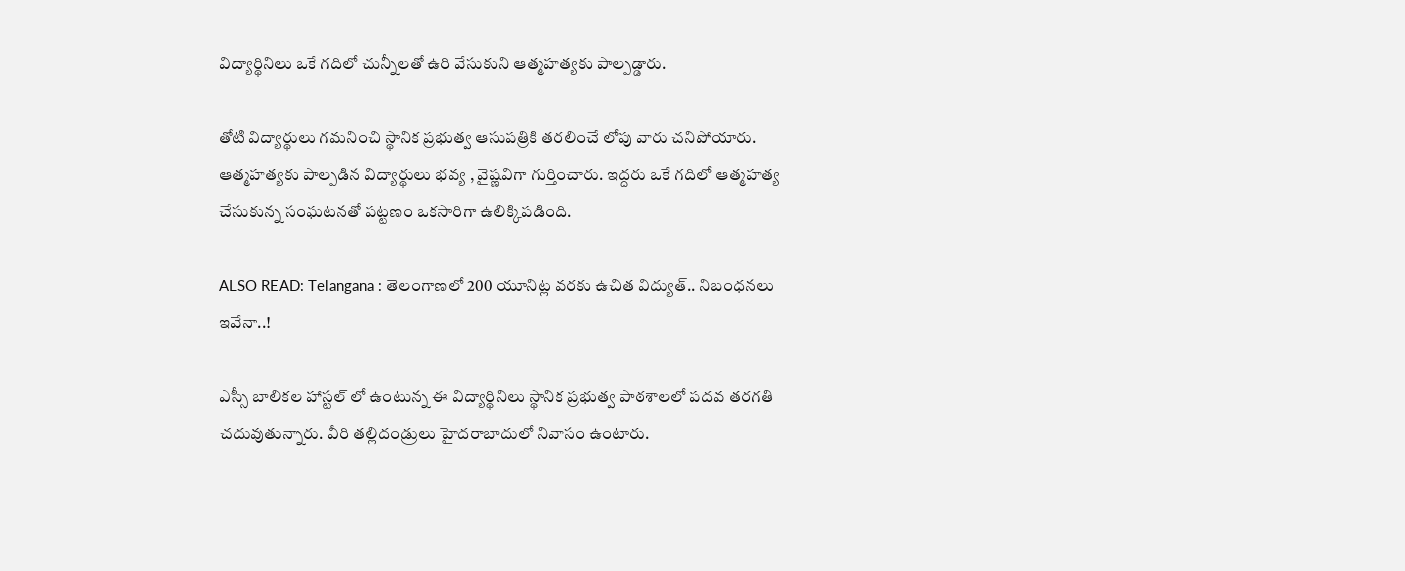విద్యార్థినిలు ఒకే గదిలో చున్నీలతో ఉరి వేసుకుని ఆత్మహత్యకు పాల్పడ్డారు.

తోటి విద్యార్థులు గమనించి స్థానిక ప్రభుత్వ ఆసుపత్రికి తరలించే లోపు వారు చనిపోయారు. ఆత్మహత్యకు పాల్పడిన విద్యార్థులు భవ్య , వైష్ణవిగా గుర్తించారు. ఇద్దరు ఒకే గదిలో ఆత్మహత్య చేసుకున్న సంఘటనతో పట్టణం ఒకసారిగా ఉలిక్కిపడింది.

ALSO READ: Telangana : తెలంగాణలో 200 యూనిట్ల వరకు ఉచిత విద్యుత్.. నిబంధనలు ఇవేనా..!

ఎస్సీ బాలికల హాస్టల్ లో ఉంటున్న ఈ విద్యార్థినిలు స్థానిక ప్రభుత్వ పాఠశాలలో పదవ తరగతి చదువుతున్నారు. వీరి తల్లిదండ్రులు హైదరాబాదులో నివాసం ఉంటారు.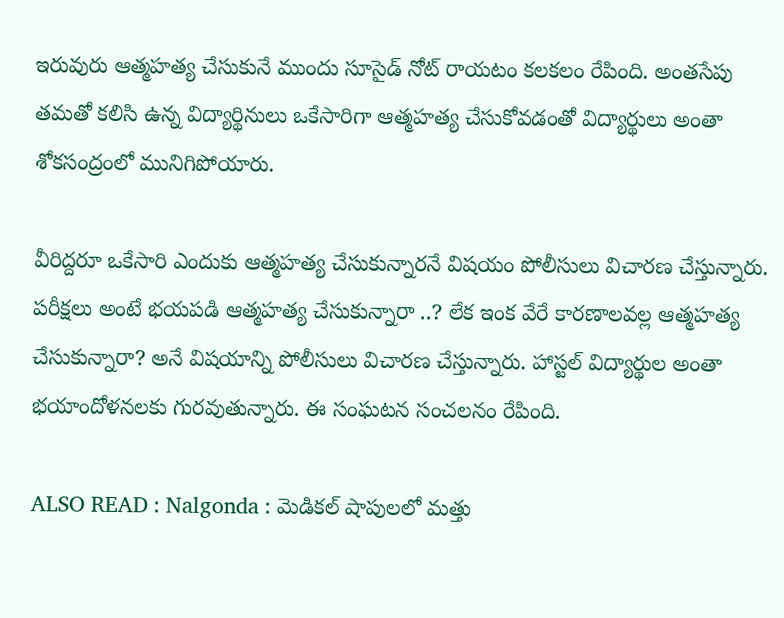ఇరువురు ఆత్మహత్య చేసుకునే ముందు సూసైడ్ నోట్ రాయటం కలకలం రేపింది. అంతసేపు తమతో కలిసి ఉన్న విద్యార్థినులు ఒకేసారిగా ఆత్మహత్య చేసుకోవడంతో విద్యార్థులు అంతా శోకసంద్రంలో మునిగిపోయారు.

వీరిద్దరూ ఒకేసారి ఎందుకు ఆత్మహత్య చేసుకున్నారనే విషయం పోలీసులు విచారణ చేస్తున్నారు. పరీక్షలు అంటే భయపడి ఆత్మహత్య చేసుకున్నారా ..? లేక ఇంక వేరే కారణాలవల్ల ఆత్మహత్య చేసుకున్నారా? అనే విషయాన్ని పోలీసులు విచారణ చేస్తున్నారు. హాస్టల్ విద్యార్థుల అంతా భయాందోళనలకు గురవుతున్నారు. ఈ సంఘటన సంచలనం రేపింది.

ALSO READ : Nalgonda : మెడికల్ షాపులలో మత్తు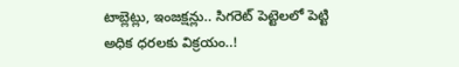టాబ్లెట్లు, ఇంజక్షన్లు.. సిగరెట్ పెట్టెలలో పెట్టి అధిక ధరలకు విక్రయం..!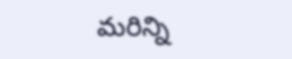మరిన్ని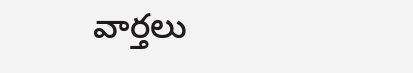వార్తలు